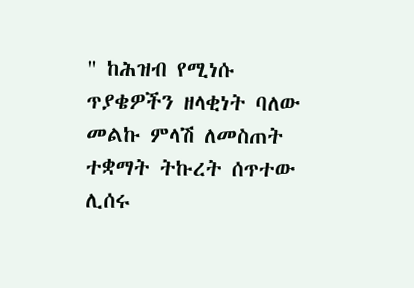" ከሕዝብ የሚነሱ ጥያቄዎችን ዘላቂነት ባለው መልኩ ምላሽ ለመስጠት ተቋማት ትኩረት ሰጥተው ሊሰሩ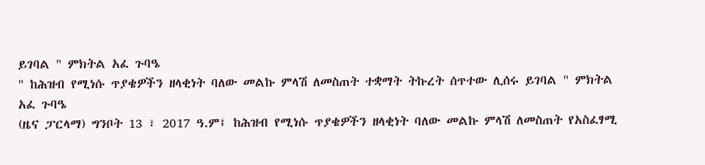ይገባል " ምክትል አፈ ጉባዔ
" ከሕዝብ የሚነሱ ጥያቄዎችን ዘላቂነት ባለው መልኩ ምላሽ ለመስጠት ተቋማት ትኩረት ሰጥተው ሊሰሩ ይገባል " ምክትል አፈ ጉባዔ
(ዜና ፓርላማ) ግንቦት 13 ፣ 2017 ዓ.ም፤ ከሕዝብ የሚነሱ ጥያቄዎችን ዘላቂነት ባለው መልኩ ምላሽ ለመስጠት የአስፈፃሚ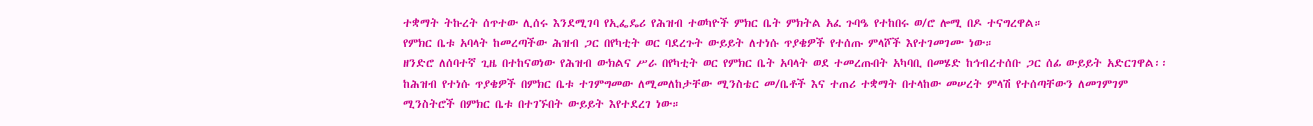ተቋማት ትኩረት ሰጥተው ሊሰሩ እንደሚገባ የኢፌዴሪ የሕዝብ ተወካዮች ምክር ቤት ምክትል አፈ ጉባዔ የተከበሩ ወ/ሮ ሎሚ በዶ ተናግረዋል።
የምክር ቤቱ አባላት ከመረጣችው ሕዝብ ጋር በየካቲት ወር ባደረጉት ውይይት ለተነሱ ጥያቄዎች የተሰጡ ምላሾች እየተገመገሙ ነው።
ዘንድሮ ለሰባተኛ ጊዜ በተከናወነው የሕዝብ ውክልና ሥራ በየካቲት ወር የምክር ቤት አባላት ወደ ተመረጡበት አካባቢ በመሄድ ከኅብረተሰቡ ጋር ሰፊ ውይይት አድርገዋል፡፡
ከሕዝብ የተነሱ ጥያቄዎች በምክር ቤቱ ተገምግመው ለሚመለከታቸው ሚንስቴር መ/ቤቶች እና ተጠሪ ተቋማት በተላከው መሠረት ምላሽ የተሰጣቸውን ለመገምገም ሚንስትሮች በምክር ቤቱ በተገኙበት ውይይት እየተደረገ ነው።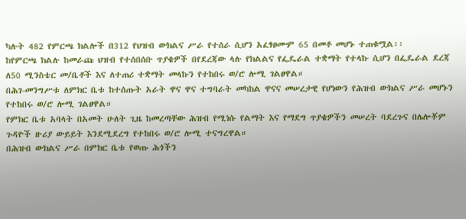ካሉት 482 የምርጫ ክልሎች በ312 የህዝብ ውክልና ሥራ የተሰራ ሲሆን አፈፃፀሙም 65 በመቶ መሆኑ ተጠቁሟል፡፡
ከየምርጫ ክልሉ ከመራጩ ህዝብ የተሰበሰቡ ጥያቄዎች በየደረጃው ላሉ የክልልና የፌዴራል ተቋማት የተላኩ ሲሆን በፌዴራል ደረጃ ለ50 ሚንስቴር መ/ቤቶች እና ለተጠሪ ተቋማት መላኩን የተከበሩ ወ/ሮ ሎሚ ገልፀዋል።
በሕገ-መንግሥቱ ለምክር ቤቱ ከተሰጡት አራት ዋና ዋና ተግባራት መካከል ዋናና መሠረታዊ የሆነውን የሕዝብ ውክልና ሥራ መሆኑን የተከበሩ ወ/ሮ ሎሚ ገልፀዋል።
የምክር ቤቱ አባላት በአመት ሁለት ጊዜ ከመረጣቸው ሕዝብ የሚነሱ የልማት እና የማደግ ጥያቄዎችን መሠረት ባደረጉና በሌሎቾም ጉዳዮች ዙሪያ ውይይት እንደሚደረግ የተከበሩ ወ/ሮ ሎሚ ተናግረዋል።
በሕዝብ ውክልና ሥራ በምክር ቤቱ የወጡ ሕጎችን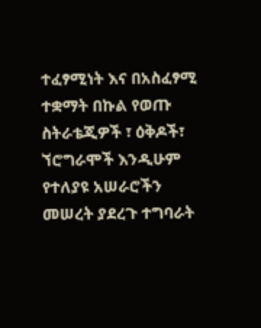ተፈፃሚነት እና በአስፈፃሚ ተቋማት በኩል የወጡ ስትራቴጂዎች ፣ ዕቅዶች፣ ኘሮግራሞች እንዲሁም የተለያዩ አሠራሮችን መሠረት ያደረጉ ተግባራት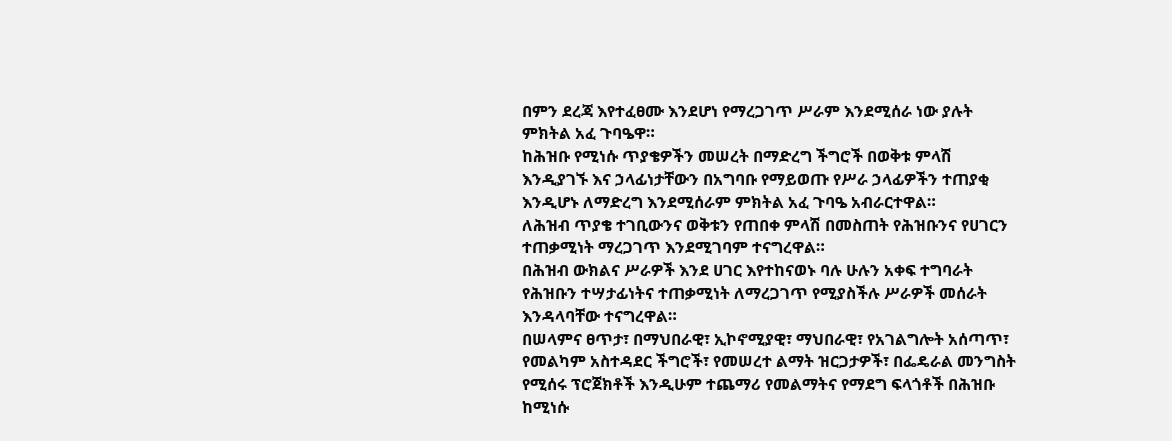በምን ደረጃ እየተፈፀሙ እንደሆነ የማረጋገጥ ሥራም እንደሚሰራ ነው ያሉት ምክትል አፈ ጉባዔዋ።
ከሕዝቡ የሚነሱ ጥያቄዎችን መሠረት በማድረግ ችግሮች በወቅቱ ምላሽ እንዲያገኙ እና ኃላፊነታቸውን በአግባቡ የማይወጡ የሥራ ኃላፊዎችን ተጠያቂ እንዲሆኑ ለማድረግ እንደሚሰራም ምክትል አፈ ጉባዔ አብራርተዋል።
ለሕዝብ ጥያቄ ተገቢውንና ወቅቱን የጠበቀ ምላሽ በመስጠት የሕዝቡንና የሀገርን ተጠቃሚነት ማረጋገጥ እንደሚገባም ተናግረዋል።
በሕዝብ ውክልና ሥራዎች እንደ ሀገር እየተከናወኑ ባሉ ሁሉን አቀፍ ተግባራት የሕዝቡን ተሣታፊነትና ተጠቃሚነት ለማረጋገጥ የሚያስችሉ ሥራዎች መሰራት እንዳላባቸው ተናግረዋል።
በሠላምና ፀጥታ፣ በማህበራዊ፣ ኢኮኖሚያዊ፣ ማህበራዊ፣ የአገልግሎት አሰጣጥ፣ የመልካም አስተዳደር ችግሮች፣ የመሠረተ ልማት ዝርጋታዎች፣ በፌዴራል መንግስት የሚሰሩ ፕሮጀክቶች እንዲሁም ተጨማሪ የመልማትና የማደግ ፍላጎቶች በሕዝቡ ከሚነሱ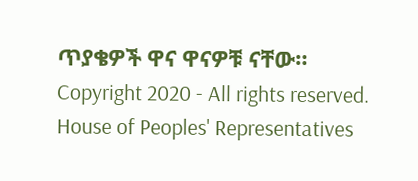ጥያቄዎች ዋና ዋናዎቹ ናቸው።
Copyright 2020 - All rights reserved. House of Peoples' Representatives